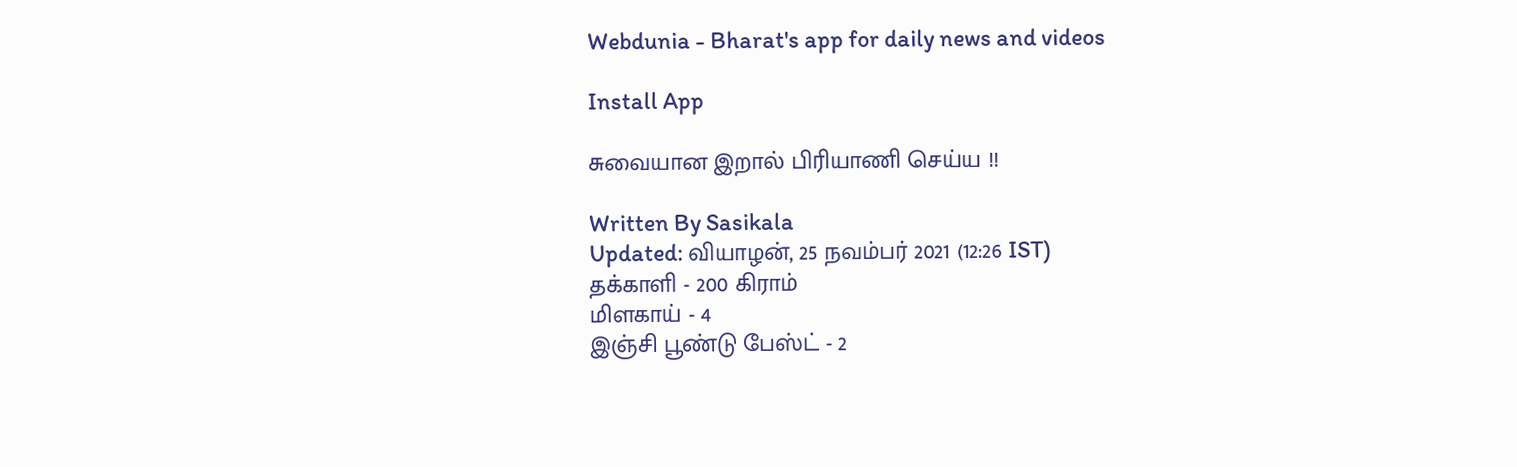Webdunia - Bharat's app for daily news and videos

Install App

சுவையான இறால் பிரியாணி செய்ய !!

Written By Sasikala
Updated: வியாழன், 25 நவம்பர் 2021 (12:26 IST)
தக்காளி - 200 கிராம்
மிளகாய் - 4
இஞ்சி பூண்டு பேஸ்ட் - 2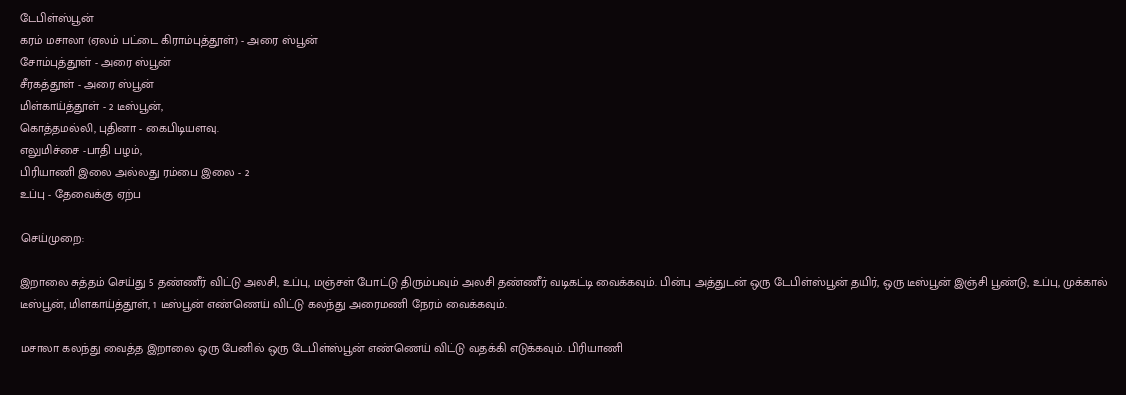டேபிள்ஸ்பூன்
கரம் மசாலா (ஏலம் பட்டை கிராம்புத்தூள்) - அரை ஸ்பூன்
சோம்புத்தூள் - அரை ஸ்பூன்
சீரகத்தூள் - அரை ஸ்பூன்
மிள்காய்த்தூள் - 2 டீஸ்பூன்,
கொத்தமல்லி, புதினா - கைபிடியளவு.
எலுமிச்சை -பாதி பழம்,
பிரியாணி இலை அல்லது ரம்பை இலை - 2
உப்பு - தேவைக்கு ஏற்ப

செய்முறை:

இறாலை சுத்தம் செய்து 5 தண்ணீர் விட்டு அலசி, உப்பு, மஞ்சள் போட்டு திரும்பவும் அலசி தண்ணீர் வடிகட்டி வைக்கவும். பின்பு அத்துடன் ஒரு டேபிள்ஸ்பூன் தயிர், ஒரு டீஸ்பூன் இஞ்சி பூண்டு, உப்பு, முக்கால் டீஸ்பூன், மிளகாய்த்தூள், 1 டீஸ்பூன் எண்ணெய் விட்டு கலந்து அரைமணி நேரம் வைக்கவும்.

மசாலா கலந்து வைத்த இறாலை ஒரு பேனில் ஒரு டேபிள்ஸ்பூன் எண்ணெய் விட்டு வதக்கி எடுக்கவும். பிரியாணி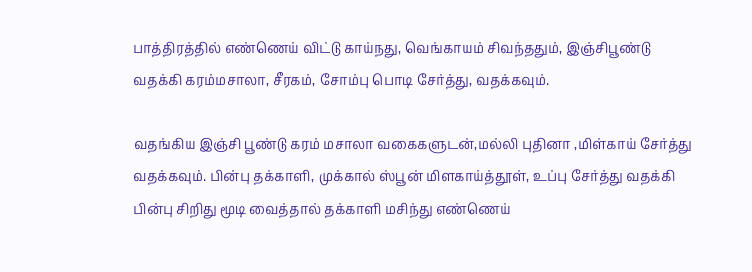பாத்திரத்தில் எண்ணெய் விட்டு காய்நது, வெங்காயம் சிவந்ததும், இஞ்சிபூண்டு வதக்கி கரம்மசாலா, சீரகம், சோம்பு பொடி சேர்த்து, வதக்கவும்.

வதங்கிய இஞ்சி பூண்டு கரம் மசாலா வகைகளுடன்,மல்லி புதினா ,மிள்காய் சேர்த்து வதக்கவும். பின்பு தக்காளி, முக்கால் ஸ்பூன் மிளகாய்த்தூள், உப்பு சேர்த்து வதக்கி பின்பு சிறிது மூடி வைத்தால் தக்காளி மசிந்து எண்ணெய்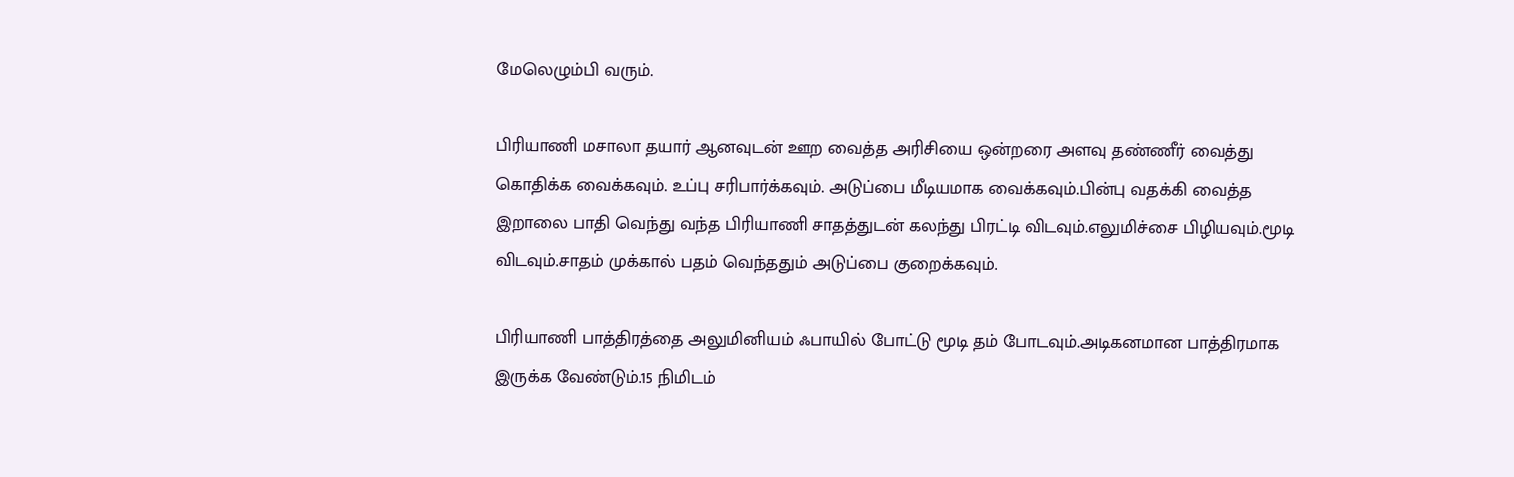மேலெழும்பி வரும்.

பிரியாணி மசாலா தயார் ஆனவுடன் ஊற வைத்த அரிசியை ஒன்றரை அளவு தண்ணீர் வைத்து கொதிக்க வைக்கவும். உப்பு சரிபார்க்கவும். அடுப்பை மீடியமாக வைக்கவும்.பின்பு வதக்கி வைத்த இறாலை பாதி வெந்து வந்த பிரியாணி சாதத்துடன் கலந்து பிரட்டி விடவும்.எலுமிச்சை பிழியவும்.மூடி விடவும்.சாதம் முக்கால் பதம் வெந்ததும் அடுப்பை குறைக்கவும்.

பிரியாணி பாத்திரத்தை அலுமினியம் ஃபாயில் போட்டு மூடி தம் போடவும்.அடிகனமான பாத்திரமாக இருக்க வேண்டும்.15 நிமிடம்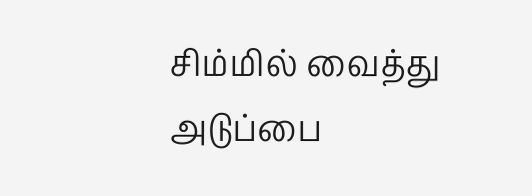சிம்மில் வைத்து அடுப்பை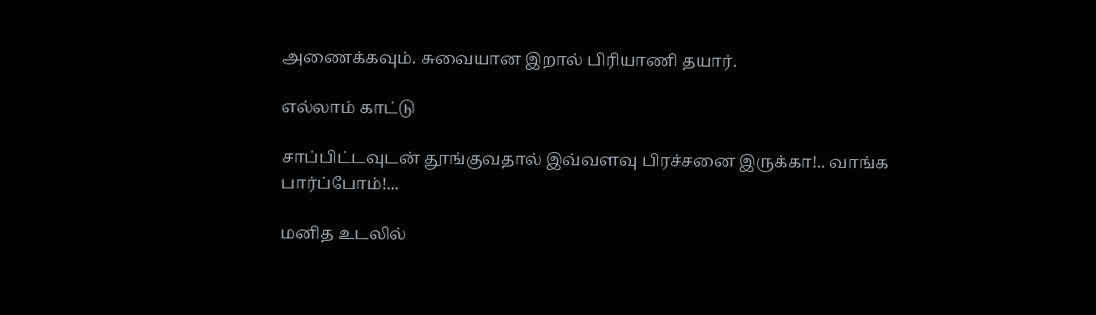அணைக்கவும். சுவையான இறால் பிரியாணி தயார்.

எல்லாம் காட்டு

சாப்பிட்டவுடன் தூங்குவதால் இவ்வளவு பிரச்சனை இருக்கா!.. வாங்க பார்ப்போம்!...

மனித உடலில்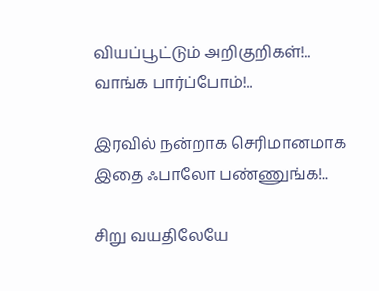வியப்பூட்டும் அறிகுறிகள்!.. வாங்க பார்ப்போம்!..

இரவில் நன்றாக செரிமானமாக இதை ஃபாலோ பண்ணுங்க!..

சிறு வயதிலேயே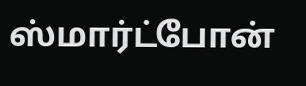ஸ்மார்ட்போன்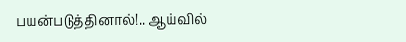பயன்படுத்தினால்!.. ஆய்வில்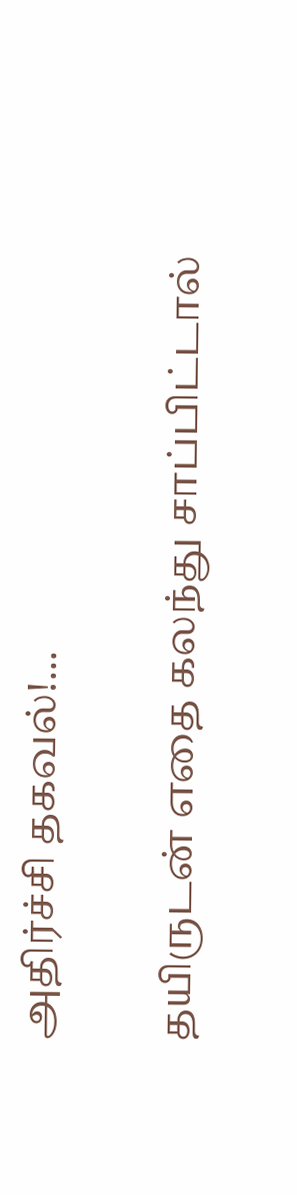அதிர்ச்சி தகவல்!...

தயிருடன் எதை கலந்து சாப்பிட்டால்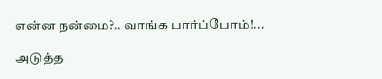என்ன நன்மை?.. வாங்க பார்ப்போம்!...

அடுத்த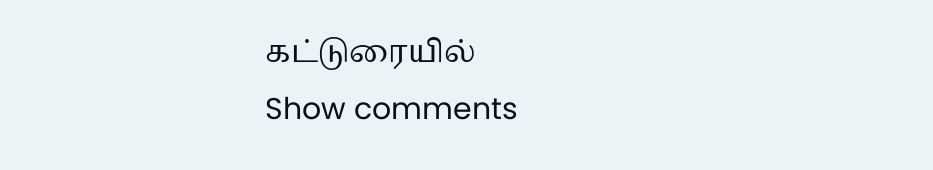கட்டுரையில்
Show comments